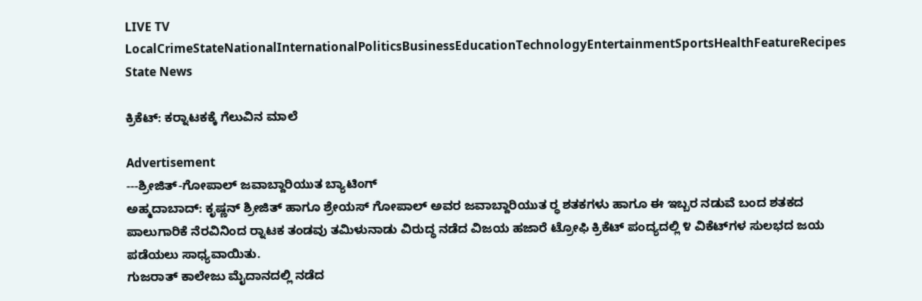LIVE TV LocalCrimeStateNationalInternationalPoliticsBusinessEducationTechnologyEntertainmentSportsHealthFeatureRecipes
State News

ಕ್ರಿಕೆಟ್: ಕರ‍್ನಾಟಕಕ್ಕೆ ಗೆಲುವಿನ ಮಾಲೆ

Advertisement
---ಶ್ರೀಜಿತ್-ಗೋಪಾಲ್ ಜವಾಬ್ದಾರಿಯುತ ಬ್ಯಾಟಿಂಗ್
ಅಹ್ಮದಾಬಾದ್: ಕೃಷ್ಣನ್ ಶ್ರೀಜಿತ್ ಹಾಗೂ ಶ್ರೇಯಸ್ ಗೋಪಾಲ್ ಅವರ ಜವಾಬ್ದಾರಿಯುತ ರ‍್ಧ ಶತಕಗಳು ಹಾಗೂ ಈ ಇಬ್ಬರ ನಡುವೆ ಬಂದ ಶತಕದ ಪಾಲುಗಾರಿಕೆ ನೆರವಿನಿಂದ ರ‍್ನಾಟಕ ತಂಡವು ತಮಿಳುನಾಡು ವಿರುದ್ಧ ನಡೆದ ವಿಜಯ ಹಜಾರೆ ಟ್ರೋಫಿ ಕ್ರಿಕೆಟ್ ಪಂದ್ಯದಲ್ಲಿ ೪ ವಿಕೆಟ್‌ಗಳ ಸುಲಭದ ಜಯ ಪಡೆಯಲು ಸಾಧ್ಯವಾಯಿತು.
ಗುಜರಾತ್ ಕಾಲೇಜು ಮೈದಾನದಲ್ಲಿ ನಡೆದ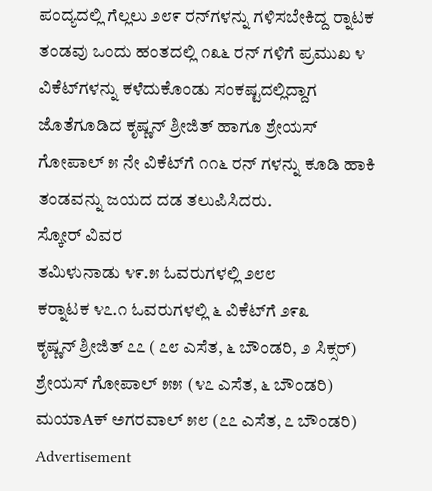ಪಂದ್ಯದಲ್ಲಿ ಗೆಲ್ಲಲು ೨೮೯ ರನ್‌ಗಳನ್ನು ಗಳಿಸಬೇಕಿದ್ದ ರ‍್ನಾಟಕ ತಂಡವು ಒಂದು ಹಂತದಲ್ಲಿ ೧೩೬ ರನ್ ಗಳಿಗೆ ಪ್ರಮುಖ ೪ ವಿಕೆಟ್‌ಗಳನ್ನು ಕಳೆದುಕೊಂಡು ಸಂಕಷ್ಟದಲ್ಲಿದ್ದಾಗ ಜೊತೆಗೂಡಿದ ಕೃಷ್ಣನ್ ಶ್ರೀಜಿತ್ ಹಾಗೂ ಶ್ರೇಯಸ್ ಗೋಪಾಲ್ ೫ ನೇ ವಿಕೆಟ್‌ಗೆ ೧೧೬ ರನ್ ಗಳನ್ನು ಕೂಡಿ ಹಾಕಿ ತಂಡವನ್ನು ಜಯದ ದಡ ತಲುಪಿಸಿದರು.
ಸ್ಕೋರ್ ವಿವರ
ತಮಿಳುನಾಡು ೪೯.೫ ಓವರುಗಳಲ್ಲಿ ೨೮೮
ಕರ‍್ನಾಟಕ ೪೭.೧ ಓವರುಗಳಲ್ಲಿ ೬ ವಿಕೆಟ್‌ಗೆ ೨೯೩
ಕೃಷ್ಣನ್ ಶ್ರೀಜಿತ್ ೭೭ ( ೭೮ ಎಸೆತ, ೬ ಬೌಂಡರಿ, ೨ ಸಿಕ್ಸರ್)
ಶ್ರೇಯಸ್ ಗೋಪಾಲ್ ೫೫ (೪೭ ಎಸೆತ, ೬ ಬೌಂಡರಿ)
ಮಯಾAಕ್ ಅಗರವಾಲ್ ೫೮ (೭೭ ಎಸೆತ, ೭ ಬೌಂಡರಿ)
Advertisement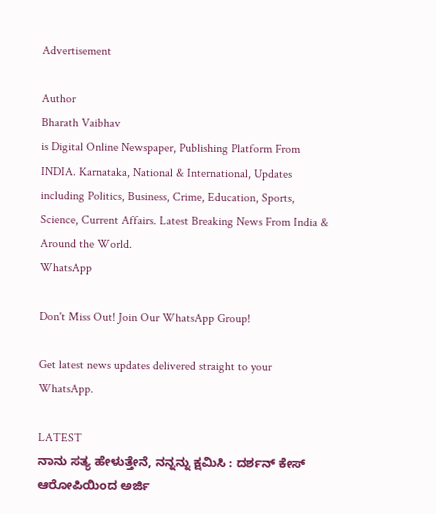Advertisement

Author
Bharath Vaibhav
is Digital Online Newspaper, Publishing Platform From INDIA. Karnataka, National & International, Updates including Politics, Business, Crime, Education, Sports, Science, Current Affairs. Latest Breaking News From India & Around the World.
WhatsApp

Don't Miss Out! Join Our WhatsApp Group!

Get latest news updates delivered straight to your WhatsApp.

LATEST
ನಾನು ಸತ್ಯ ಹೇಳುತ್ತೇನೆ, ನನ್ನನ್ನು ಕ್ಷಮಿಸಿ : ದರ್ಶನ್ ಕೇಸ್ ಆರೋಪಿಯಿಂದ ಅರ್ಜಿ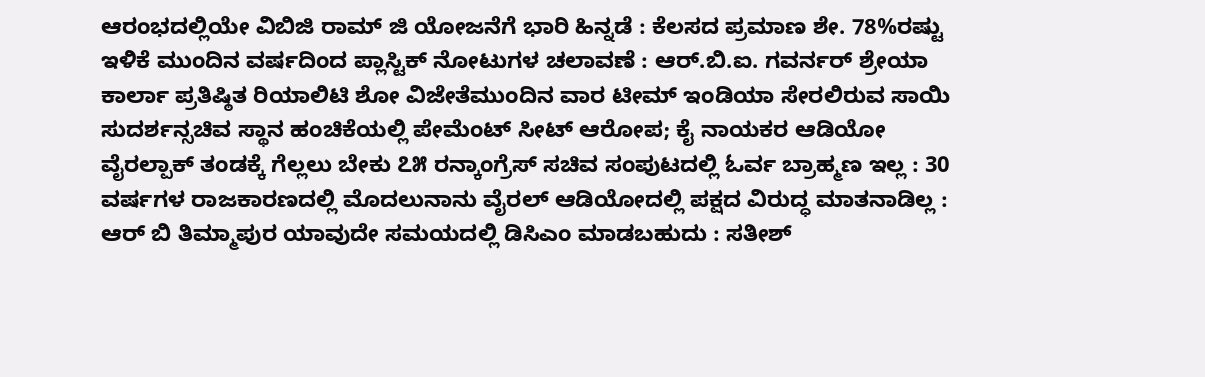ಆರಂಭದಲ್ಲಿಯೇ ವಿಬಿಜಿ ರಾಮ್ ಜಿ ಯೋಜನೆಗೆ ಭಾರಿ ಹಿನ್ನಡೆ : ಕೆಲಸದ ಪ್ರಮಾಣ ಶೇ. 78%ರಷ್ಟು ಇಳಿಕೆ ಮುಂದಿನ ವರ್ಷದಿಂದ ಪ್ಲಾಸ್ಟಿಕ್ ನೋಟುಗಳ ಚಲಾವಣೆ : ಆರ್‌.ಬಿ.ಐ. ಗವರ್ನರ್ ಶ್ರೇಯಾ ಕಾರ್ಲಾ ಪ್ರತಿಷ್ಠಿತ ರಿಯಾಲಿಟಿ ಶೋ ವಿಜೇತೆಮುಂದಿನ ವಾರ ಟೀಮ್ ಇಂಡಿಯಾ ಸೇರಲಿರುವ ಸಾಯಿ ಸುದರ್ಶನ್ಸಚಿವ ಸ್ಥಾನ ಹಂಚಿಕೆಯಲ್ಲಿ ಪೇಮೆಂಟ್ ಸೀಟ್ ಆರೋಪ; ಕೈ ನಾಯಕರ ಆಡಿಯೋ ವೈರಲ್ಪಾಕ್ ತಂಡಕ್ಕೆ ಗೆಲ್ಲಲು ಬೇಕು ೭೫ ರನ್ಕಾಂಗ್ರೆಸ್ ಸಚಿವ ಸಂಪುಟದಲ್ಲಿ ಓರ್ವ ಬ್ರಾಹ್ಮಣ ಇಲ್ಲ : 30 ವರ್ಷಗಳ ರಾಜಕಾರಣದಲ್ಲಿ ಮೊದಲುನಾನು ವೈರಲ್ ಆಡಿಯೋದಲ್ಲಿ ಪಕ್ಷದ ವಿರುದ್ಧ ಮಾತನಾಡಿಲ್ಲ : ಆರ್ ಬಿ ತಿಮ್ಮಾಪುರ ಯಾವುದೇ ಸಮಯದಲ್ಲಿ ಡಿಸಿಎಂ ಮಾಡಬಹುದು : ಸತೀಶ್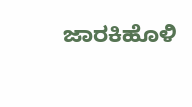ಜಾರಕಿಹೊಳಿ